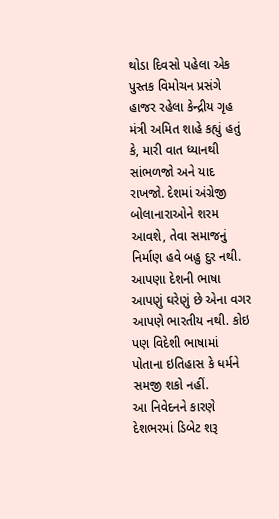થોડા દિવસો પહેલા એક પુસ્તક વિમોચન પ્રસંગે હાજર રહેલા કેન્દ્રીય ગૃહ મંત્રી અમિત શાહે કહ્યું હતું કે, મારી વાત ધ્યાનથી સાંભળજો અને યાદ રાખજો. દેશમાં અંગ્રેજી બોલાનારાઓને શરમ આવશે, તેવા સમાજનું નિર્માણ હવે બહુ દુર નથી. આપણા દેશની ભાષા આપણું ઘરેણું છે એના વગર આપણે ભારતીય નથી. કોઇ પણ વિદેશી ભાષામાં પોતાના ઇતિહાસ કે ધર્મને સમજી શકો નહીં.
આ નિવેદનને કારણે દેશભરમાં ડિબેટ શરૂ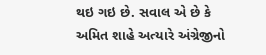થઇ ગઇ છે. સવાલ એ છે કે અમિત શાહે અત્યારે અંગ્રેજીનો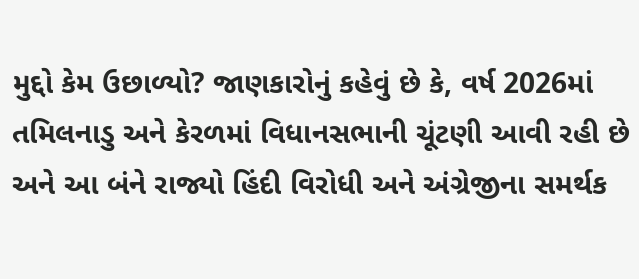મુદ્દો કેમ ઉછાળ્યો? જાણકારોનું કહેવું છે કે, વર્ષ 2026માં તમિલનાડુ અને કેરળમાં વિધાનસભાની ચૂંટણી આવી રહી છે અને આ બંને રાજ્યો હિંદી વિરોધી અને અંગ્રેજીના સમર્થક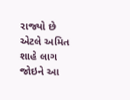રાજ્યો છે એટલે અમિત શાહે લાગ જોઇને આ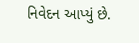નિવેદન આપ્યું છે.